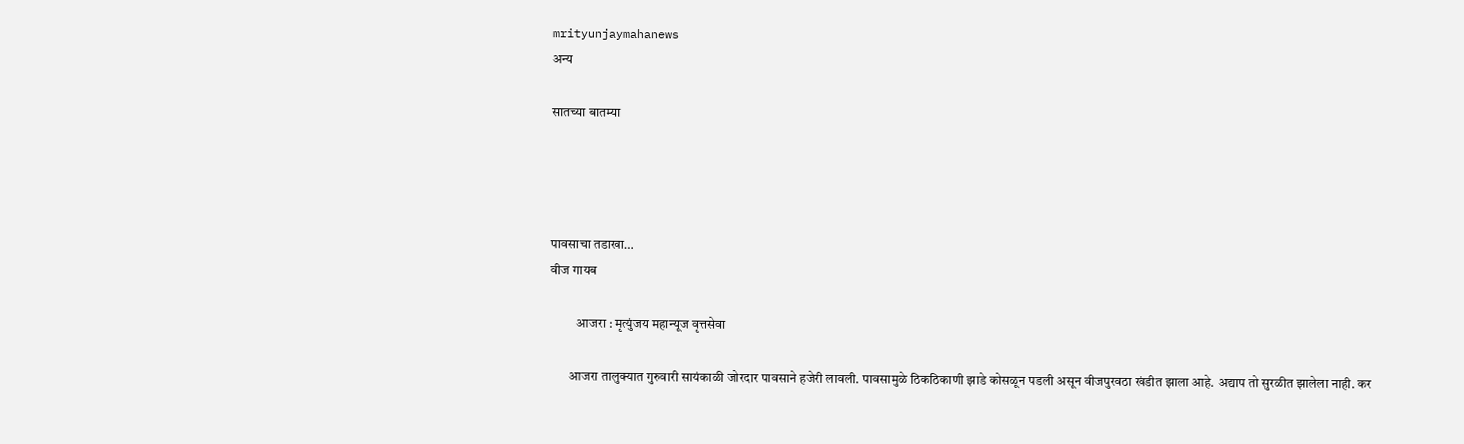mrityunjaymahanews
अन्य

सातच्या बातम्या




पावसाचा तडाखा…
वीज गायब

          आजरा : मृत्युंजय महान्यूज वृत्तसेवा

       आजरा तालुक्यात गुरुवारी सायंकाळी जोरदार पावसाने हजेरी लावली. पावसामुळे ठिकठिकाणी झाडे कोसळून पडली असून वीजपुरवठा खंडीत झाला आहे. अद्याप तो सुरळीत झालेला नाही. कर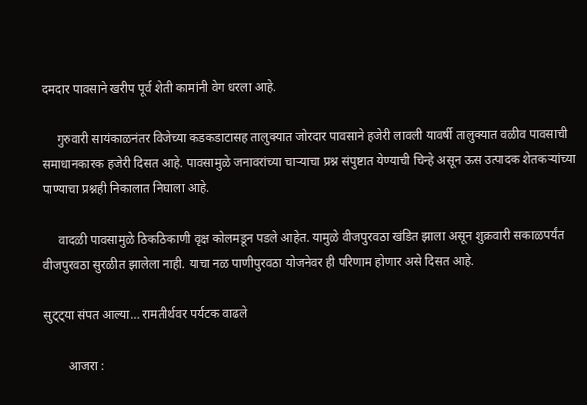दमदार पावसाने खरीप पूर्व शेती कामांनी वेग धरला आहे.

     गुरुवारी सायंकाळनंतर विजेच्या कडकडाटासह तालुक्यात जोरदार पावसाने हजेरी लावली यावर्षी तालुक्यात वळीव पावसाची समाधानकारक हजेरी दिसत आहे. पावसामुळे जनावरांच्या चाऱ्याचा प्रश्न संपुष्टात येण्याची चिन्हे असून ऊस उत्पादक शेतकऱ्यांच्या पाण्याचा प्रश्नही निकालात निघाला आहे.

     वादळी पावसामुळे ठिकठिकाणी वृक्ष कोलमडून पडले आहेत. यामुळे वीजपुरवठा खंडित झाला असून शुक्रवारी सकाळपर्यंत वीजपुरवठा सुरळीत झालेला नाही. याचा नळ पाणीपुरवठा योजनेवर ही परिणाम होणार असे दिसत आहे.

सुट्ट्या संपत आल्या… रामतीर्थवर पर्यटक वाढले

        आजरा :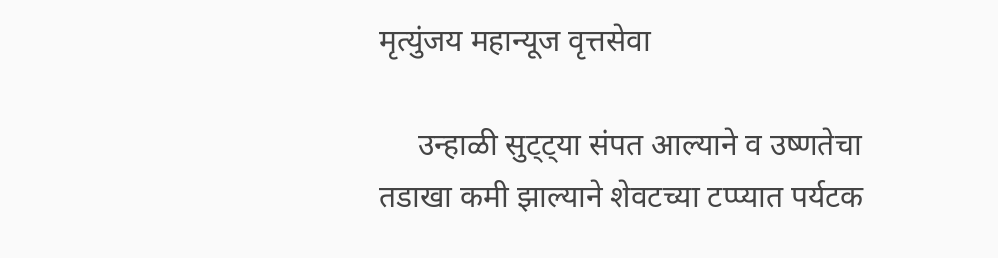मृत्युंजय महान्यूज वृत्तसेवा

     उन्हाळी सुट्ट्या संपत आल्याने व उष्णतेचा तडाखा कमी झाल्याने शेवटच्या टप्प्यात पर्यटक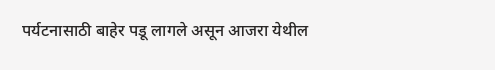पर्यटनासाठी बाहेर पडू लागले असून आजरा येथील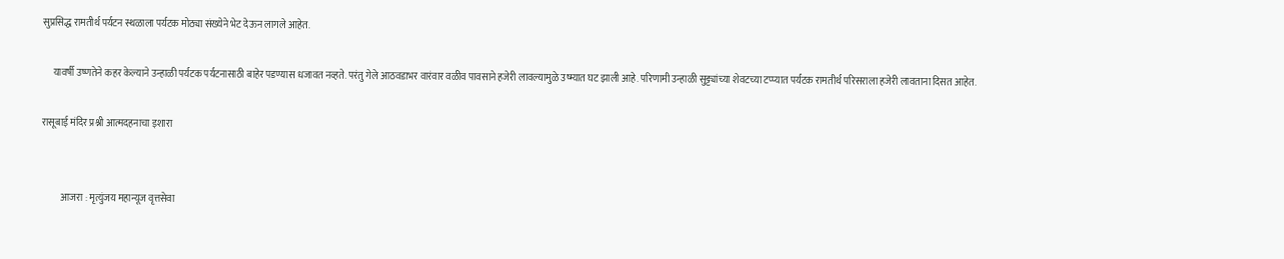सुप्रसिद्ध रामतीर्थ पर्यटन स्थळाला पर्यटक मोठ्या संख्येने भेट देऊन लागले आहेत.

     यावर्षी उष्णतेने कहर केल्याने उन्हाळी पर्यटक पर्यटनासाठी बाहेर पडण्यास धजावत नव्हते. परंतु गेले आठवडाभर वारंवार वळीव पावसाने हजेरी लावल्यामुळे उष्म्यात घट झाली आहे. परिणामी उन्हाळी सुट्ट्यांच्या शेवटच्या टप्प्यात पर्यटक रामतीर्थ परिसराला हजेरी लावताना दिसत आहेत.

रासूबाई मंदिर प्रश्नी आत्मदहनाचा इशारा


          आजरा : मृत्युंजय महान्यूज वृत्तसेवा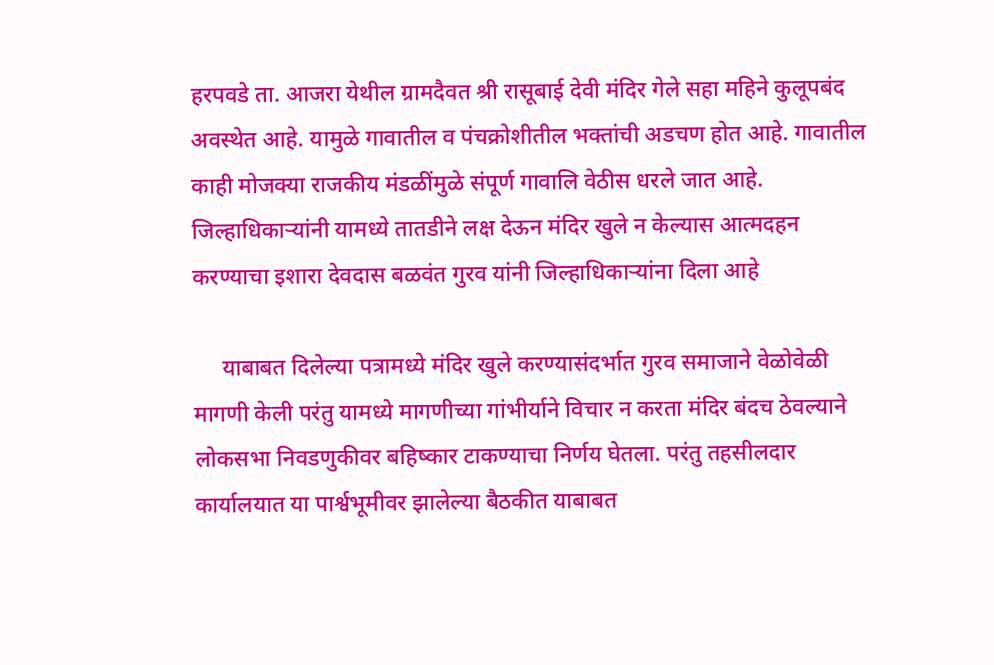हरपवडे ता. आजरा येथील ग्रामदैवत श्री रासूबाई देवी मंदिर गेले सहा महिने कुलूपबंद अवस्थेत आहे. यामुळे गावातील व पंचक्रोशीतील भक्तांची अडचण होत आहे. गावातील काही मोजक्या राजकीय मंडळींमुळे संपूर्ण गावालि वेठीस धरले जात आहे. जिल्हाधिकाऱ्यांनी यामध्ये तातडीने लक्ष देऊन मंदिर खुले न केल्यास आत्मदहन करण्याचा इशारा देवदास बळवंत गुरव यांनी जिल्हाधिकाऱ्यांना दिला आहे

     याबाबत दिलेल्या पत्रामध्ये मंदिर खुले करण्यासंदर्भात गुरव समाजाने वेळोवेळी मागणी केली परंतु यामध्ये मागणीच्या गांभीर्याने विचार न करता मंदिर बंदच ठेवल्याने लोकसभा निवडणुकीवर बहिष्कार टाकण्याचा निर्णय घेतला. परंतु तहसीलदार कार्यालयात या पार्श्वभूमीवर झालेल्या बैठकीत याबाबत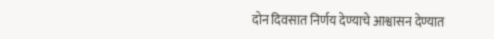दोन दिवसात निर्णय देण्याचे आश्वासन देण्यात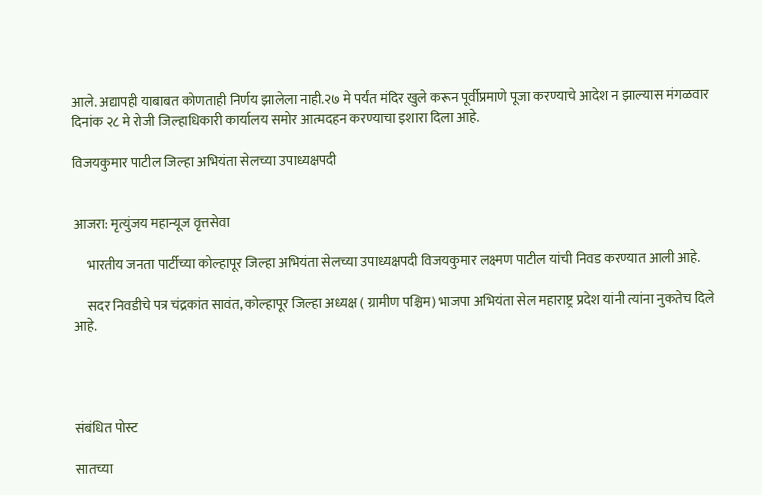आले. अद्यापही याबाबत कोणताही निर्णय झालेला नाही.२७ मे पर्यंत मंदिर खुले करून पूर्वीप्रमाणे पूजा करण्याचे आदेश न झाल्यास मंगळवार दिनांक २८ मे रोजी जिल्हाधिकारी कार्यालय समोर आत्मदहन करण्याचा इशारा दिला आहे.

विजयकुमार पाटील जिल्हा अभियंता सेलच्या उपाध्यक्षपदी


आजरा: मृत्युंजय महान्यूज वृत्तसेवा

     भारतीय जनता पार्टीच्या कोल्हापूर जिल्हा अभियंता सेलच्या उपाध्यक्षपदी विजयकुमार लक्ष्मण पाटील यांची निवड करण्यात आली आहे.

     सदर निवडीचे पत्र चंद्रकांत सावंत, कोल्हापूर जिल्हा अध्यक्ष ( ग्रामीण पश्चिम) भाजपा अभियंता सेल महाराष्ट्र प्रदेश यांनी त्यांना नुकतेच दिले आहे.




संबंधित पोस्ट

सातच्या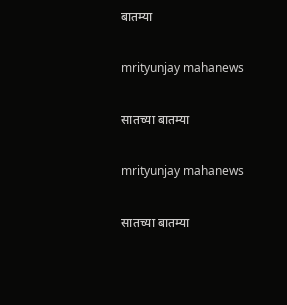बातम्या

mrityunjay mahanews

सातच्या बातम्या

mrityunjay mahanews

सातच्या बातम्या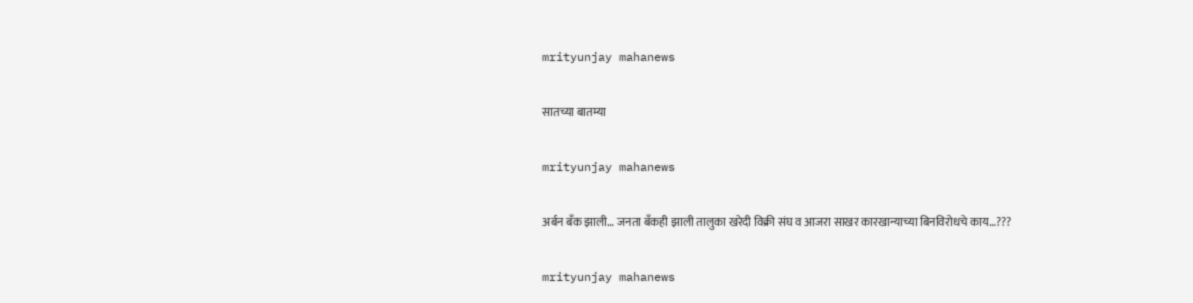mrityunjay mahanews

सातच्या बातम्या

mrityunjay mahanews

अर्बन बँक झाली… जनता बँकही झाली तालुका खरेदी विक्री संघ व आजरा साखर कारखान्याच्या बिनविरोधचे काय…???

mrityunjay mahanews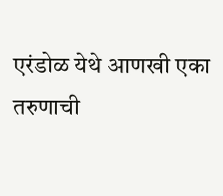एरंडोळ येथे आणखी एका तरुणाची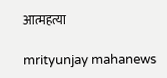आत्महत्या

mrityunjay mahanews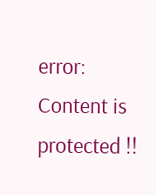error: Content is protected !!